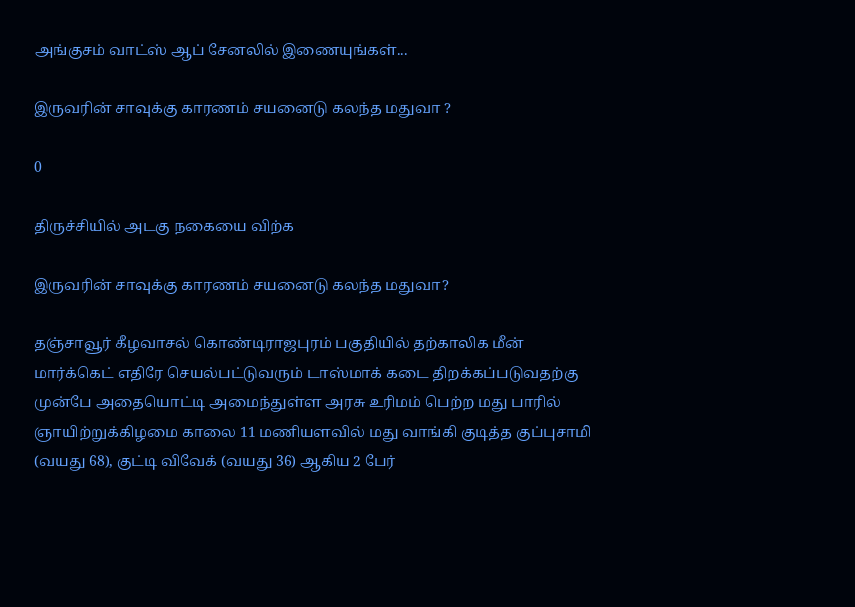அங்குசம் வாட்ஸ் ஆப் சேனலில் இணையுங்கள்...

இருவரின் சாவுக்கு காரணம் சயனைடு கலந்த மதுவா ?

0

திருச்சியில் அடகு நகையை விற்க

இருவரின் சாவுக்கு காரணம் சயனைடு கலந்த மதுவா?

தஞ்சாவூர் கீழவாசல் கொண்டிராஜபுரம் பகுதியில் தற்காலிக மீன் மார்க்கெட் எதிரே செயல்பட்டுவரும் டாஸ்மாக் கடை திறக்கப்படுவதற்கு முன்பே அதையொட்டி அமைந்துள்ள அரசு உரிமம் பெற்ற மது பாரில் ஞாயிற்றுக்கிழமை காலை 11 மணியளவில் மது வாங்கி குடித்த குப்புசாமி (வயது 68), குட்டி விவேக் (வயது 36) ஆகிய 2 பேர்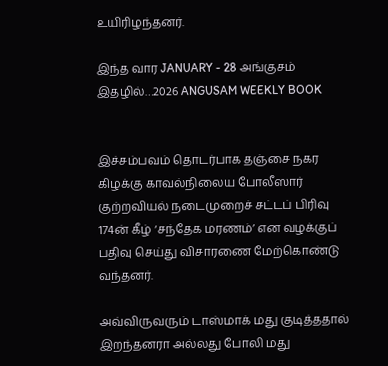உயிரிழந்தனர்.

இந்த வார JANUARY - 28 அங்குசம் இதழில்…2026 ANGUSAM WEEKLY BOOK


இச்சம்பவம் தொடர்பாக தஞ்சை நகர கிழக்கு காவல்நிலைய போலீஸார் குற்றவியல் நடைமுறைச் சட்டப் பிரிவு 174ன் கீழ் ‘சந்தேக மரணம்’ என வழக்குப் பதிவு செய்து விசாரணை மேற்கொண்டு வந்தனர்.

அவ்விருவரும் டாஸ்மாக் மது குடித்ததால் இறந்தனரா அல்லது போலி மது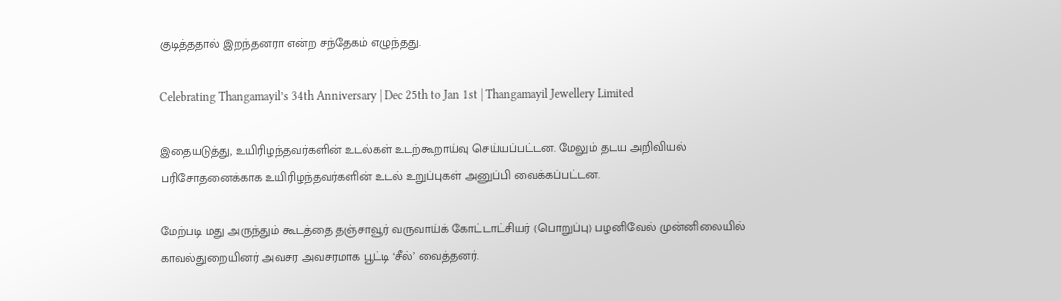குடித்ததால் இறந்தனரா என்ற சந்தேகம் எழுந்தது.

Celebrating Thangamayil’s 34th Anniversary | Dec 25th to Jan 1st | Thangamayil Jewellery Limited

இதையடுத்து, உயிரிழந்தவர்களின் உடல்கள் உடற்கூறாய்வு செய்யப்பட்டன. மேலும் தடய அறிவியல் பரிசோதனைக்காக உயிரிழந்தவர்களின் உடல் உறுப்புகள் அனுப்பி வைக்கப்பட்டன.

மேற்படி மது அருந்தும் கூடத்தை தஞ்சாவூர் வருவாய்க் கோட்டாட்சியர் (பொறுப்பு) பழனிவேல் முன்னிலையில் காவல்துறையினர் அவசர அவசரமாக பூட்டி ‘சீல்’ வைத்தனர்.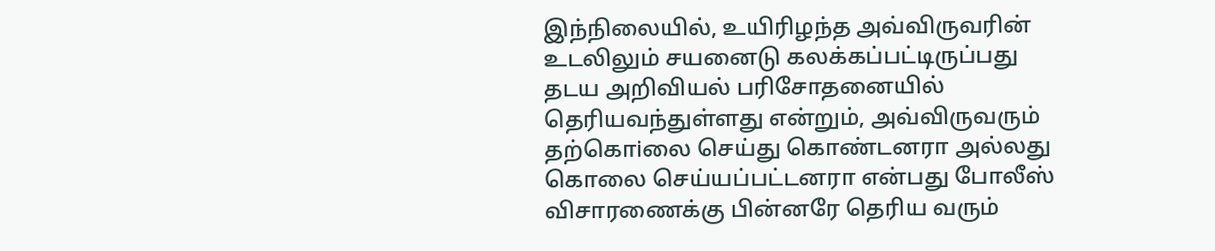இந்நிலையில், உயிரிழந்த அவ்விருவரின் உடலிலும் சயனைடு கலக்கப்பட்டிருப்பது தடய அறிவியல் பரிசோதனையில் தெரியவந்துள்ளது என்றும், அவ்விருவரும் தற்கொiலை செய்து கொண்டனரா அல்லது கொலை செய்யப்பட்டனரா என்பது போலீஸ் விசாரணைக்கு பின்னரே தெரிய வரும்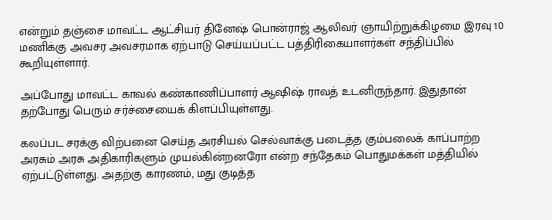என்றும் தஞ்சை மாவட்ட ஆட்சியர் தினேஷ் பொன்ராஜ் ஆலிவர் ஞாயிற்றுக்கிழமை இரவு 10 மணிக்கு அவசர அவசரமாக ஏற்பாடு செய்யப்பட்ட பத்திரிகையாளர்கள் சந்திப்பில் கூறியுள்ளார்.

அப்போது மாவட்ட காவல் கண்காணிப்பாளர் ஆஷிஷ் ராவத் உடனிருந்தார். இதுதான் தற்போது பெரும் சர்ச்சையைக் கிளப்பியுள்ளது.

கலப்பட சரக்கு விற்பனை செய்த அரசியல் செல்வாக்கு படைத்த கும்பலைக் காப்பாற்ற அரசும் அரசு அதிகாரிகளும் முயல்கின்றனரோ என்ற சந்தேகம் பொதுமக்கள் மத்தியில் ஏற்பட்டுள்ளது. அதற்கு காரணம், மது குடித்த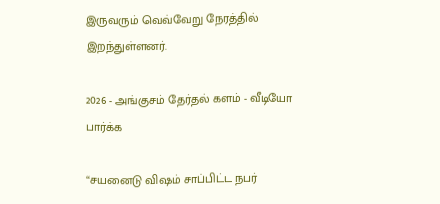இருவரும் வெவ்வேறு நேரத்தில் இறந்துள்ளனர்.

2026 - அங்குசம் தேர்தல் களம் - வீடியோ பார்க்க

“சயனைடு விஷம் சாப்பிட்ட நபர்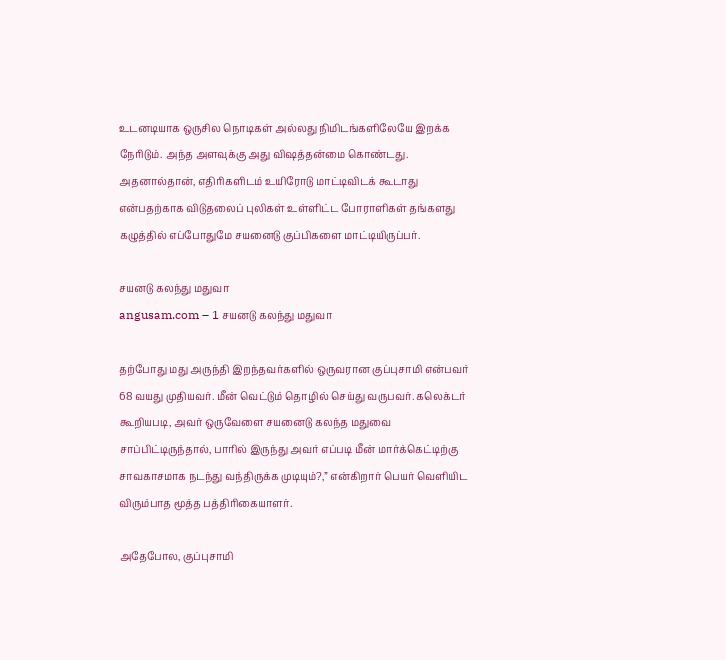உடனடியாக ஒருசில நொடிகள் அல்லது நிமிடங்களிலேயே இறக்க நேரிடும். அந்த அளவுக்கு அது விஷத்தன்மை கொண்டது. அதனால்தான், எதிரிகளிடம் உயிரோடு மாட்டிவிடக் கூடாது என்பதற்காக விடுதலைப் புலிகள் உள்ளிட்ட போராளிகள் தங்களது கழுத்தில் எப்போதுமே சயனைடு குப்பிகளை மாட்டியிருப்பர்.

சயனடு கலந்து மதுவா
angusam.com – 1 சயனடு கலந்து மதுவா

தற்போது மது அருந்தி இறந்தவர்களில் ஒருவரான குப்புசாமி என்பவர் 68 வயது முதியவர். மீன் வெட்டும் தொழில் செய்து வருபவர். கலெக்டர் கூறியபடி, அவர் ஒருவேளை சயனைடு கலந்த மதுவை சாப்பிட்டிருந்தால், பாரில் இருந்து அவர் எப்படி மீன் மார்க்கெட்டிற்கு சாவகாசமாக நடந்து வந்திருக்க முடியும்?,” என்கிறார் பெயர் வெளியிட விரும்பாத மூத்த பத்திரிகையாளர்.

அதேபோல, குப்புசாமி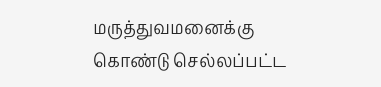மருத்துவமனைக்கு கொண்டு செல்லப்பட்ட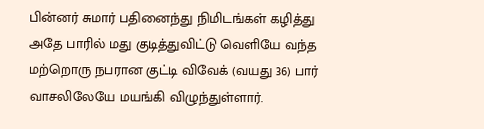பின்னர் சுமார் பதினைந்து நிமிடங்கள் கழித்து அதே பாரில் மது குடித்துவிட்டு வெளியே வந்த மற்றொரு நபரான குட்டி விவேக் (வயது 36) பார் வாசலிலேயே மயங்கி விழுந்துள்ளார்.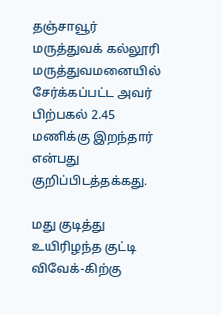தஞ்சாவூர் மருத்துவக் கல்லூரி மருத்துவமனையில் சேர்க்கப்பட்ட அவர் பிற்பகல் 2.45 மணிக்கு இறந்தார் என்பது குறிப்பிடத்தக்கது.

மது குடித்து உயிரிழந்த குட்டி விவேக்-கிற்கு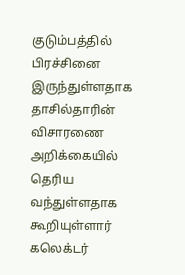குடும்பத்தில் பிரச்சினை இருந்துள்ளதாக தாசில்தாரின் விசாரணை அறிக்கையில் தெரிய வந்துள்ளதாக கூறியுள்ளார் கலெக்டர்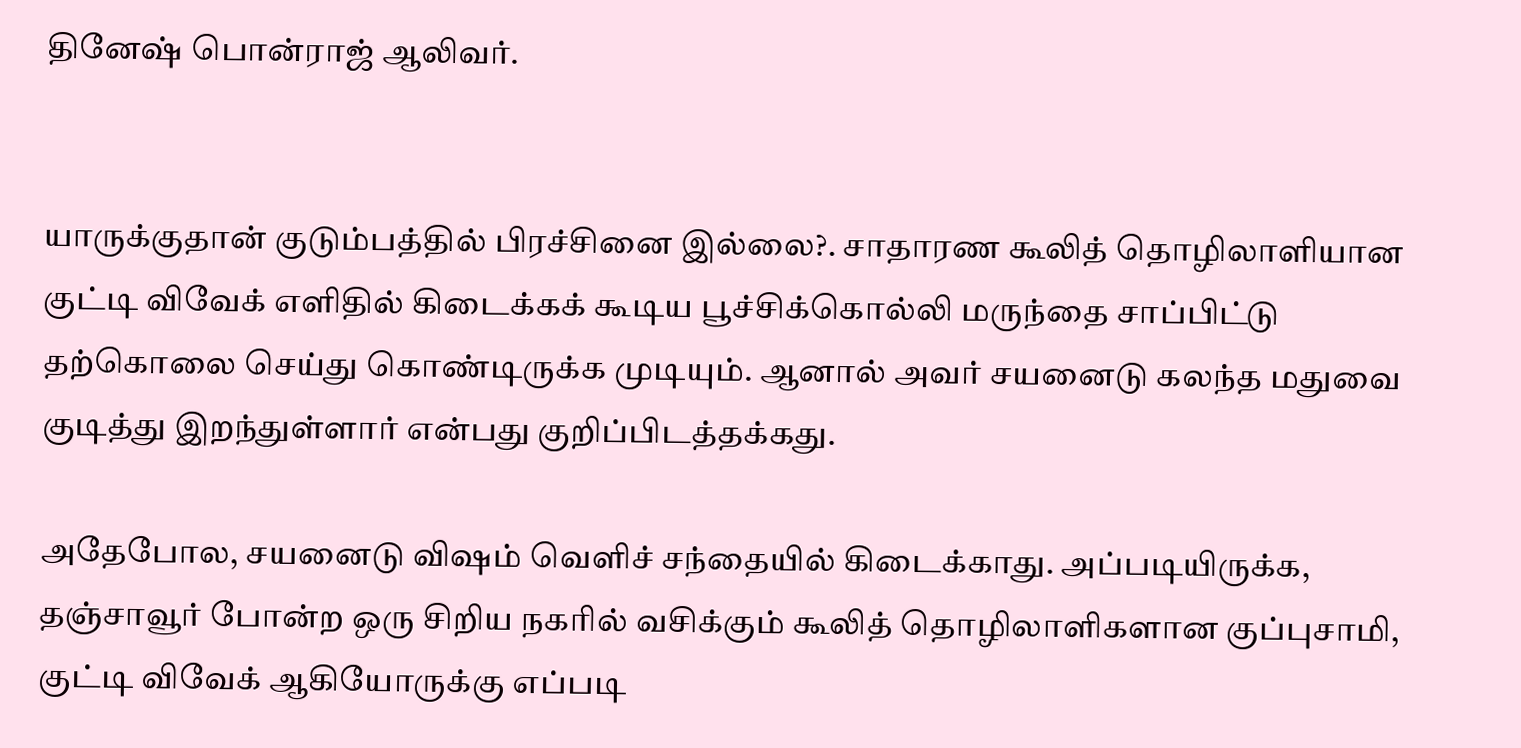தினேஷ் பொன்ராஜ் ஆலிவர்.


யாருக்குதான் குடும்பத்தில் பிரச்சினை இல்லை?. சாதாரண கூலித் தொழிலாளியான குட்டி விவேக் எளிதில் கிடைக்கக் கூடிய பூச்சிக்கொல்லி மருந்தை சாப்பிட்டு தற்கொலை செய்து கொண்டிருக்க முடியும். ஆனால் அவர் சயனைடு கலந்த மதுவை குடித்து இறந்துள்ளார் என்பது குறிப்பிடத்தக்கது.

அதேபோல, சயனைடு விஷம் வெளிச் சந்தையில் கிடைக்காது. அப்படியிருக்க, தஞ்சாவூர் போன்ற ஒரு சிறிய நகரில் வசிக்கும் கூலித் தொழிலாளிகளான குப்புசாமி, குட்டி விவேக் ஆகியோருக்கு எப்படி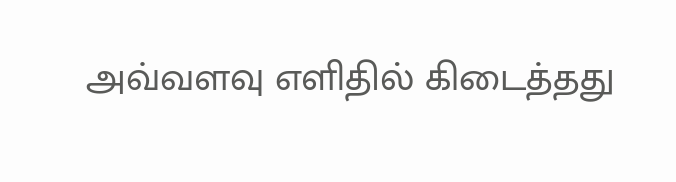அவ்வளவு எளிதில் கிடைத்தது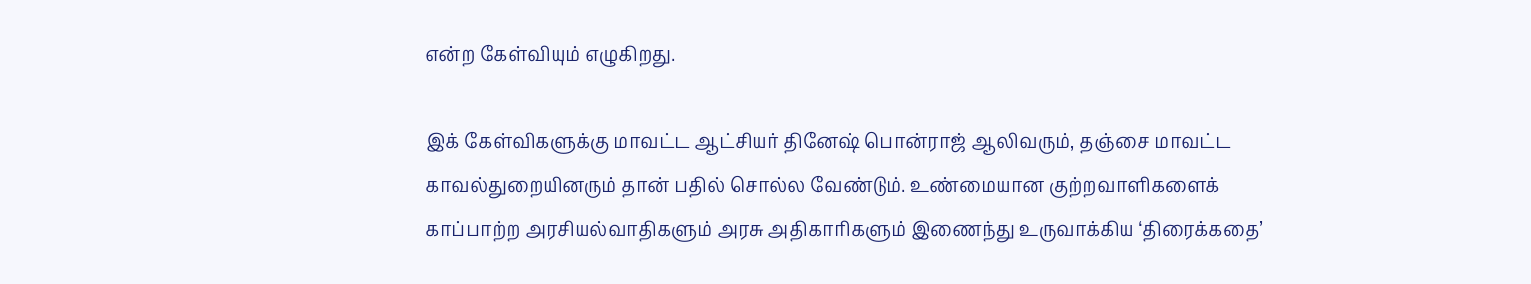என்ற கேள்வியும் எழுகிறது.

இக் கேள்விகளுக்கு மாவட்ட ஆட்சியர் தினேஷ் பொன்ராஜ் ஆலிவரும், தஞ்சை மாவட்ட காவல்துறையினரும் தான் பதில் சொல்ல வேண்டும். உண்மையான குற்றவாளிகளைக் காப்பாற்ற அரசியல்வாதிகளும் அரசு அதிகாரிகளும் இணைந்து உருவாக்கிய ‘திரைக்கதை’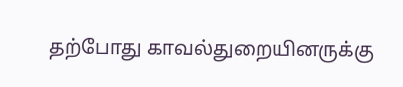தற்போது காவல்துறையினருக்கு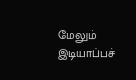மேலும் இடியாப்பச்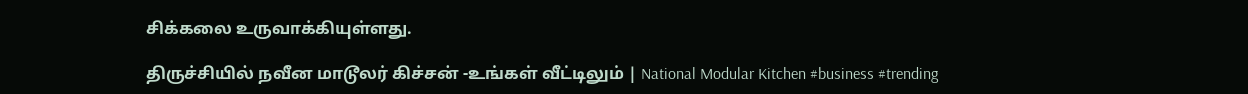சிக்கலை உருவாக்கியுள்ளது.

திருச்சியில் நவீன மாடூலர் கிச்சன் -உங்கள் வீட்டிலும் | National Modular Kitchen #business #trending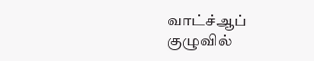வாட்ச்ஆப் குழுவில்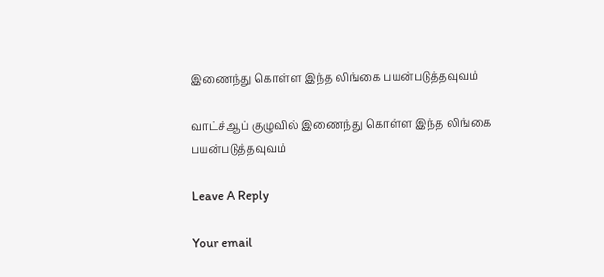இணைந்து கொள்ள இந்த லிங்கை பயன்படுத்தவுவம்

வாட்ச்ஆப் குழுவில் இணைந்து கொள்ள இந்த லிங்கை பயன்படுத்தவுவம்

Leave A Reply

Your email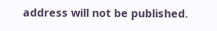address will not be published.